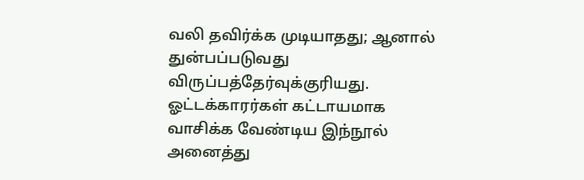வலி தவிர்க்க முடியாதது; ஆனால் துன்பப்படுவது விருப்பத்தேர்வுக்குரியது.
ஓட்டக்காரர்கள் கட்டாயமாக வாசிக்க வேண்டிய இந்நூல் அனைத்து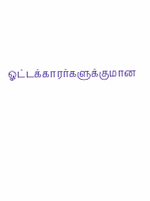ஓட்டக்காரர்களுக்குமான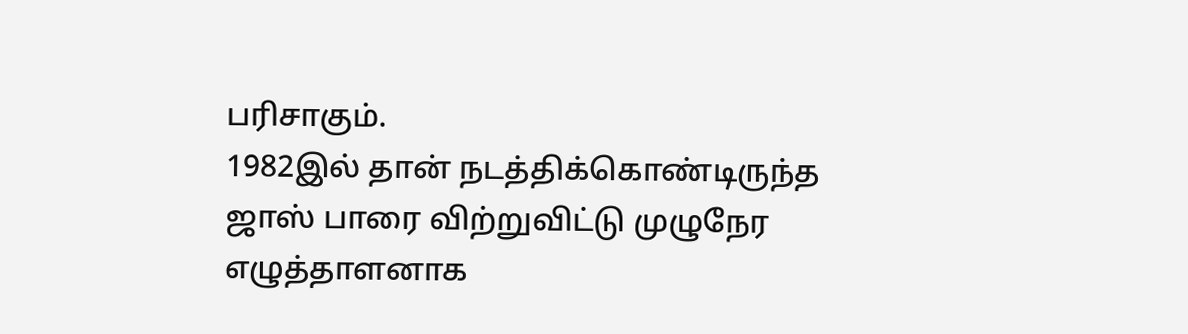பரிசாகும்.
1982இல் தான் நடத்திக்கொண்டிருந்த ஜாஸ் பாரை விற்றுவிட்டு முழுநேர எழுத்தாளனாக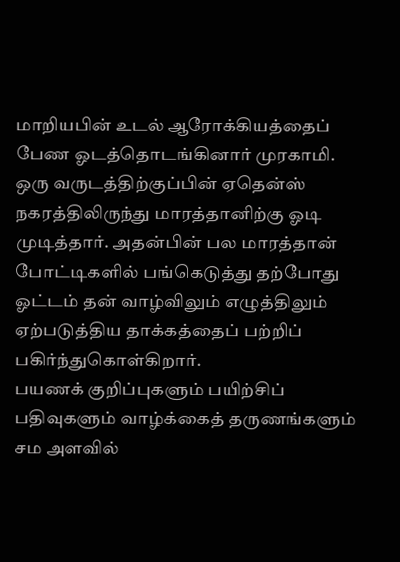மாறியபின் உடல் ஆரோக்கியத்தைப் பேண ஓடத்தொடங்கினார் முரகாமி. ஒரு வருடத்திற்குப்பின் ஏதென்ஸ் நகரத்திலிருந்து மாரத்தானிற்கு ஓடி முடித்தார். அதன்பின் பல மாரத்தான் போட்டிகளில் பங்கெடுத்து தற்போது ஓட்டம் தன் வாழ்விலும் எழுத்திலும் ஏற்படுத்திய தாக்கத்தைப் பற்றிப் பகிர்ந்துகொள்கிறார்.
பயணக் குறிப்புகளும் பயிற்சிப் பதிவுகளும் வாழ்க்கைத் தருணங்களும் சம அளவில்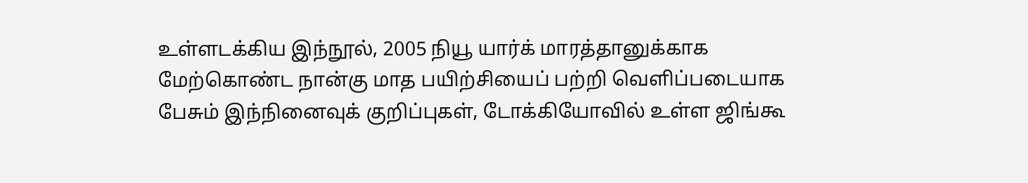உள்ளடக்கிய இந்நூல், 2005 நியூ யார்க் மாரத்தானுக்காக மேற்கொண்ட நான்கு மாத பயிற்சியைப் பற்றி வெளிப்படையாக பேசும் இந்நினைவுக் குறிப்புகள், டோக்கியோவில் உள்ள ஜிங்கூ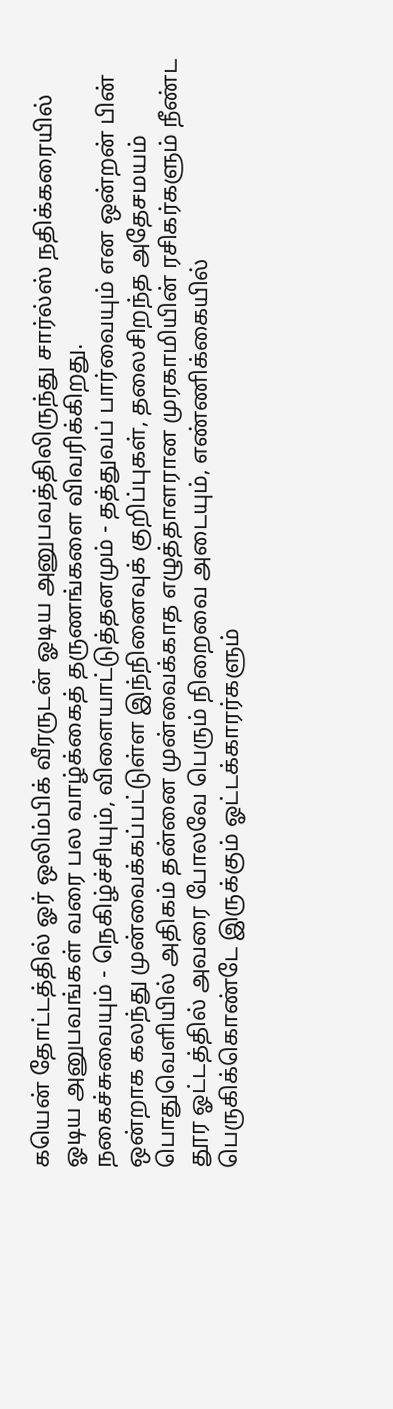கயென் தோட்டத்தில் ஓர் ஒலிம்பிக் வீரருடன் ஓடிய அனுபவத்திலிருந்து சார்ல்ஸ் நதிக்கரையில் ஓடிய அனுபவங்கள் வரை பல வாழ்க்கைத் தருணங்களை விவரிக்கிறது.
நகைச்சுவையும் - நெகிழ்ச்சியும், விளையாட்டுத்தனமும் - தத்துவப் பார்வையும் என ஒன்றன் பின் ஒன்றாக கலந்து முன்வைக்கப்பட்டுள்ள இந்நினைவுக் குறிப்புகள், தலைசிறந்த அதேசமயம் பொதுவெளியில் அதிகம் தன்னை முன்வைக்காத எழுத்தாளரான முரகாமியின் ரசிகர்களும் நீண்ட தூர ஓட்டத்தில் அவரை போலவே பெரும் நிறைவை அடையும், எண்ணிக்கையில் பெருகிக்கொண்டே இருக்கும் ஓட்டக்காரர்களும்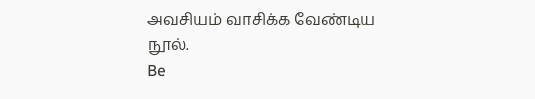அவசியம் வாசிக்க வேண்டிய நூல்.
Be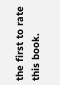the first to rate this book.